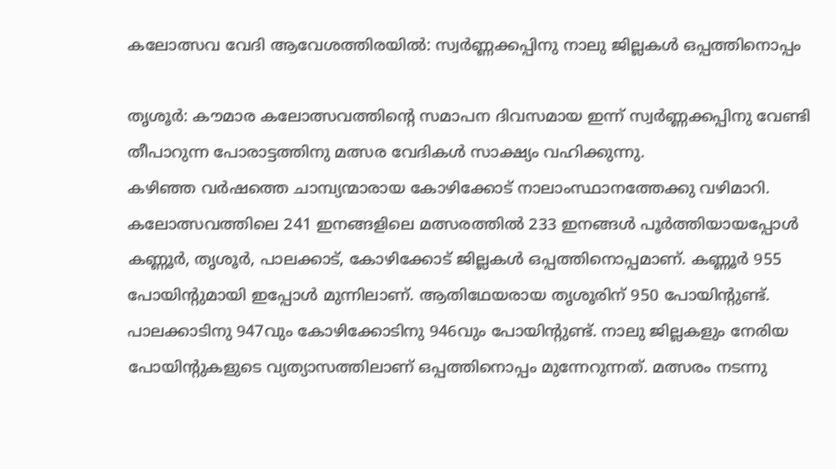കലോത്സവ വേദി ആവേശത്തിരയില്‍: സ്വര്‍ണ്ണക്കപ്പിനു നാലു ജില്ലകള്‍ ഒപ്പത്തിനൊപ്പം

തൃശൂര്‍: കൗമാര കലോത്സവത്തിന്റെ സമാപന ദിവസമായ ഇന്ന് സ്വര്‍ണ്ണക്കപ്പിനു വേണ്ടി തീപാറുന്ന പോരാട്ടത്തിനു മത്സര വേദികള്‍ സാക്ഷ്യം വഹിക്കുന്നു.
കഴിഞ്ഞ വര്‍ഷത്തെ ചാമ്പ്യന്മാരായ കോഴിക്കോട് നാലാംസ്ഥാനത്തേക്കു വഴിമാറി. കലോത്സവത്തിലെ 241 ഇനങ്ങളിലെ മത്സരത്തില്‍ 233 ഇനങ്ങള്‍ പൂര്‍ത്തിയായപ്പോള്‍ കണ്ണൂര്‍, തൃശൂര്‍, പാലക്കാട്, കോഴിക്കോട് ജില്ലകള്‍ ഒപ്പത്തിനൊപ്പമാണ്. കണ്ണൂര്‍ 955 പോയിന്റുമായി ഇപ്പോള്‍ മുന്നിലാണ്. ആതിഥേയരായ തൃശൂരിന് 950 പോയിന്റുണ്ട്. പാലക്കാടിനു 947വും കോഴിക്കോടിനു 946വും പോയിന്റുണ്ട്. നാലു ജില്ലകളും നേരിയ പോയിന്റുകളുടെ വ്യത്യാസത്തിലാണ് ഒപ്പത്തിനൊപ്പം മുന്നേറുന്നത്. മത്സരം നടന്നു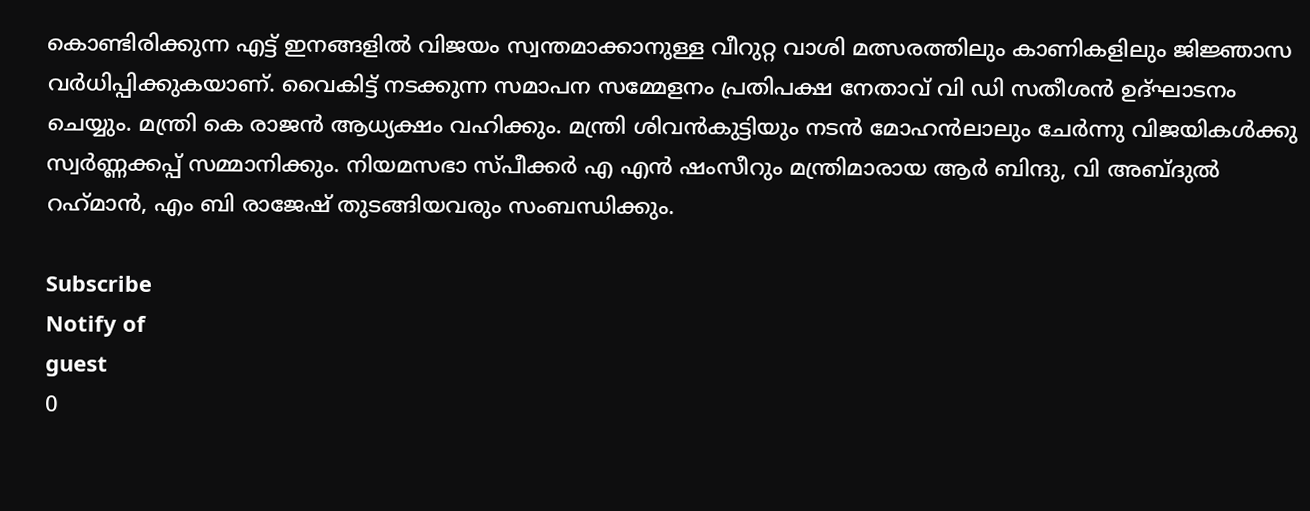കൊണ്ടിരിക്കുന്ന എട്ട് ഇനങ്ങളില്‍ വിജയം സ്വന്തമാക്കാനുള്ള വീറുറ്റ വാശി മത്സരത്തിലും കാണികളിലും ജിജ്ഞാസ വര്‍ധിപ്പിക്കുകയാണ്. വൈകിട്ട് നടക്കുന്ന സമാപന സമ്മേളനം പ്രതിപക്ഷ നേതാവ് വി ഡി സതീശന്‍ ഉദ്ഘാടനം ചെയ്യും. മന്ത്രി കെ രാജന്‍ ആധ്യക്ഷം വഹിക്കും. മന്ത്രി ശിവന്‍കുട്ടിയും നടന്‍ മോഹന്‍ലാലും ചേര്‍ന്നു വിജയികള്‍ക്കു സ്വര്‍ണ്ണക്കപ്പ് സമ്മാനിക്കും. നിയമസഭാ സ്പീക്കര്‍ എ എന്‍ ഷംസീറും മന്ത്രിമാരായ ആര്‍ ബിന്ദു, വി അബ്ദുല്‍ റഹ്‌മാന്‍, എം ബി രാജേഷ് തുടങ്ങിയവരും സംബന്ധിക്കും.

Subscribe
Notify of
guest
0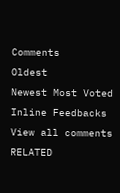Comments
Oldest
Newest Most Voted
Inline Feedbacks
View all comments
RELATED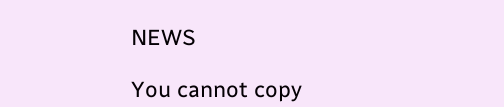NEWS

You cannot copy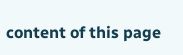content of this page